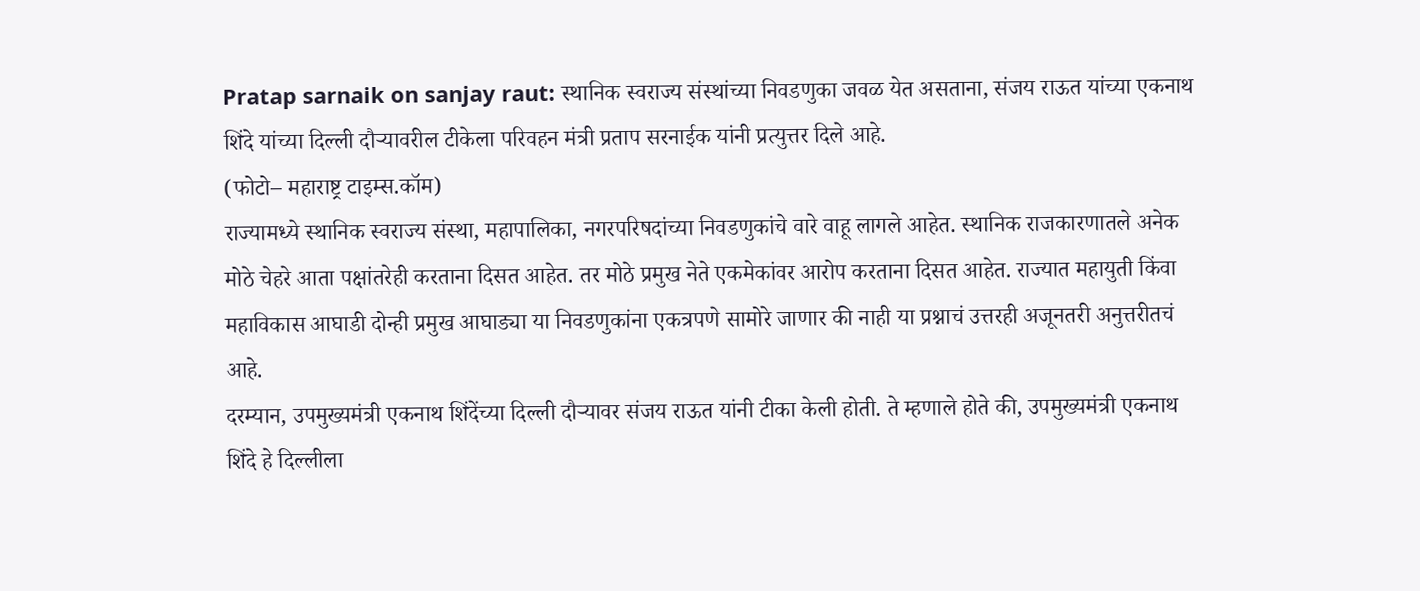Pratap sarnaik on sanjay raut: स्थानिक स्वराज्य संस्थांच्या निवडणुका जवळ येत असताना, संजय राऊत यांच्या एकनाथ शिंदे यांच्या दिल्ली दौऱ्यावरील टीकेला परिवहन मंत्री प्रताप सरनाईक यांनी प्रत्युत्तर दिले आहे.
(फोटो– महाराष्ट्र टाइम्स.कॉम)
राज्यामध्ये स्थानिक स्वराज्य संस्था, महापालिका, नगरपरिषदांच्या निवडणुकांचे वारे वाहू लागले आहेत. स्थानिक राजकारणातले अनेक मोठे चेहरे आता पक्षांतरेही करताना दिसत आहेत. तर मोठे प्रमुख नेते एकमेकांवर आरोप करताना दिसत आहेत. राज्यात महायुती किंवा महाविकास आघाडी दोन्ही प्रमुख आघाड्या या निवडणुकांना एकत्रपणे सामोरे जाणार की नाही या प्रश्नाचं उत्तरही अजूनतरी अनुत्तरीतचं आहे.
दरम्यान, उपमुख्यमंत्री एकनाथ शिंदेंच्या दिल्ली दौऱ्यावर संजय राऊत यांनी टीका केली होती. ते म्हणाले होते की, उपमुख्यमंत्री एकनाथ शिंदे हे दिल्लीला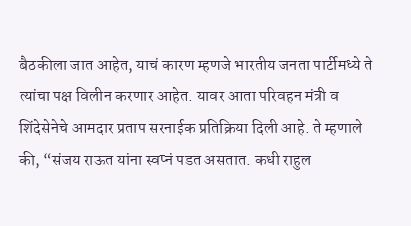बैठकीला जात आहेत, याचं कारण म्हणजे भारतीय जनता पार्टीमध्ये ते त्यांचा पक्ष विलीन करणार आहेत. यावर आता परिवहन मंत्री व शिंदेसेनेचे आमदार प्रताप सरनाईक प्रतिक्रिया दिली आहे. ते म्हणाले की, “संजय राऊत यांना स्वप्नं पडत असतात. कधी राहुल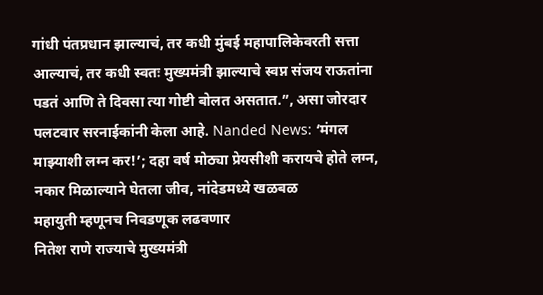गांधी पंतप्रधान झाल्याचं, तर कधी मुंबई महापालिकेवरती सत्ता आल्याचं, तर कधी स्वतः मुख्यमंत्री झाल्याचे स्वप्न संजय राऊतांना पडतं आणि ते दिवसा त्या गोष्टी बोलत असतात.”, असा जोरदार पलटवार सरनाईकांनी केला आहे. Nanded News: ‘मंगल माझ्याशी लग्न कर!’; दहा वर्ष मोठ्या प्रेयसीशी करायचे होते लग्न, नकार मिळाल्याने घेतला जीव, नांदेडमध्ये खळबळ
महायुती म्हणूनच निवडणूक लढवणार
नितेश राणे राज्याचे मुख्यमंत्री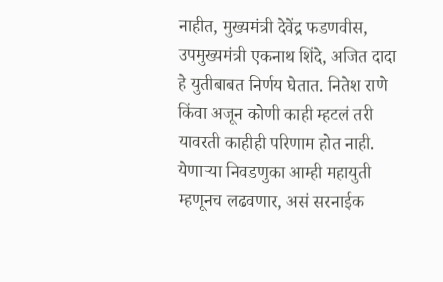नाहीत, मुख्यमंत्री देवेंद्र फडणवीस, उपमुख्यमंत्री एकनाथ शिंदे, अजित दादा हे युतीबाबत निर्णय घेतात. नितेश राणे किंवा अजून कोणी काही म्हटलं तरी यावरती काहीही परिणाम होत नाही. येणाऱ्या निवडणुका आम्ही महायुती म्हणूनच लढवणार, असं सरनाईक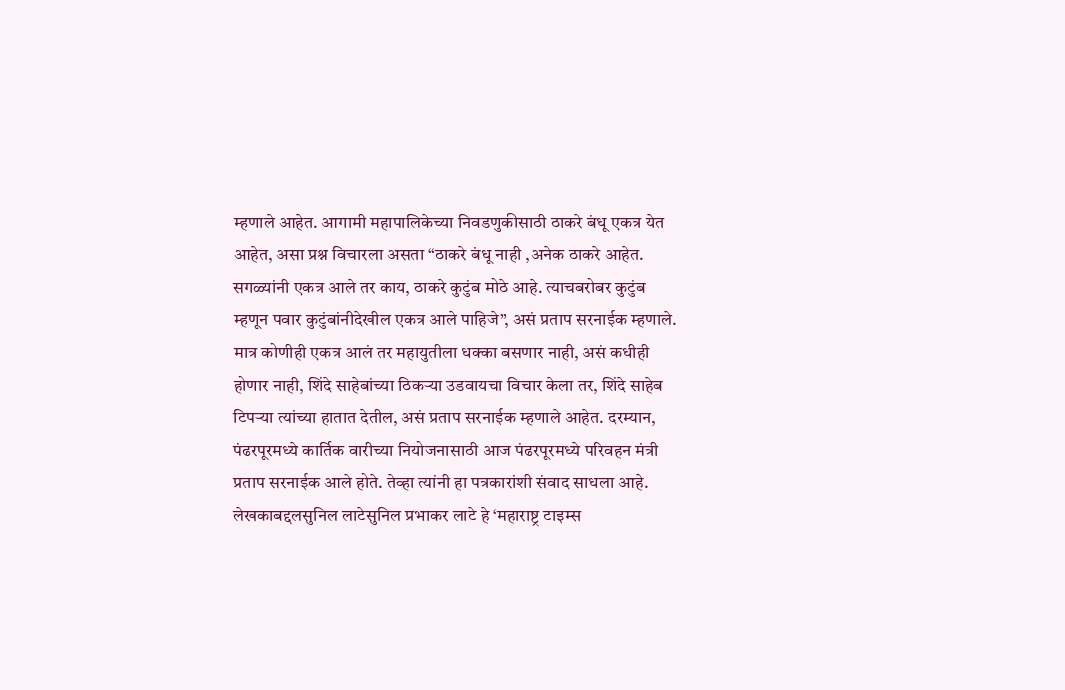म्हणाले आहेत. आगामी महापालिकेच्या निवडणुकीसाठी ठाकरे बंधू एकत्र येत आहेत, असा प्रश्न विचारला असता “ठाकरे बंधू नाही ,अनेक ठाकरे आहेत. सगळ्यांनी एकत्र आले तर काय, ठाकरे कुटुंब मोठे आहे. त्याचबरोबर कुटुंब म्हणून पवार कुटुंबांनीदेखील एकत्र आले पाहिजे”, असं प्रताप सरनाईक म्हणाले.
मात्र कोणीही एकत्र आलं तर महायुतीला धक्का बसणार नाही, असं कधीही होणार नाही, शिंदे साहेबांच्या ठिकऱ्या उडवायचा विचार केला तर, शिंदे साहेब टिपऱ्या त्यांच्या हातात देतील, असं प्रताप सरनाईक म्हणाले आहेत. दरम्यान, पंढरपूरमध्ये कार्तिक वारीच्या नियोजनासाठी आज पंढरपूरमध्ये परिवहन मंत्री प्रताप सरनाईक आले होते. तेव्हा त्यांनी हा पत्रकारांशी संवाद साधला आहे.
लेखकाबद्दलसुनिल लाटेसुनिल प्रभाकर लाटे हे ‘महाराष्ट्र टाइम्स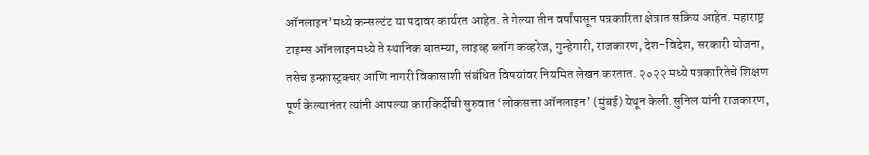ऑनलाइन’मध्ये कन्सल्टंट या पदावर कार्यरत आहेत. ते गेल्या तीन वर्षांपासून पत्रकारिता क्षेत्रात सक्रिय आहेत. महाराष्ट्र टाइम्स ऑनलाइनमध्ये ते स्थानिक बातम्या, लाइव्ह ब्लॉग कव्हरेज, गुन्हेगारी, राजकारण, देश-विदेश, सरकारी योजना, तसेच इन्फ्रास्ट्रक्चर आणि नागरी विकासाशी संबंधित विषयांवर नियमित लेखन करतात. २०२२ मध्ये पत्रकारितेचे शिक्षण पूर्ण केल्यानंतर त्यांनी आपल्या कारकिर्दीची सुरुवात ‘लोकसत्ता ऑनलाइन’ (मुंबई) येथून केली.सुनिल यांनी राजकारण,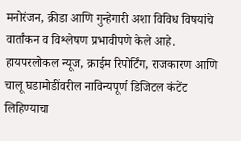मनोरंजन, क्रीडा आणि गुन्हेगारी अशा विविध विषयांचे वार्तांकन व विश्लेषण प्रभावीपणे केले आहे. हायपरलोकल न्यूज, क्राईम रिपोर्टिंग, राजकारण आणि चालू घडामोडींवरील नाविन्यपूर्ण डिजिटल कंटेंट लिहिण्याचा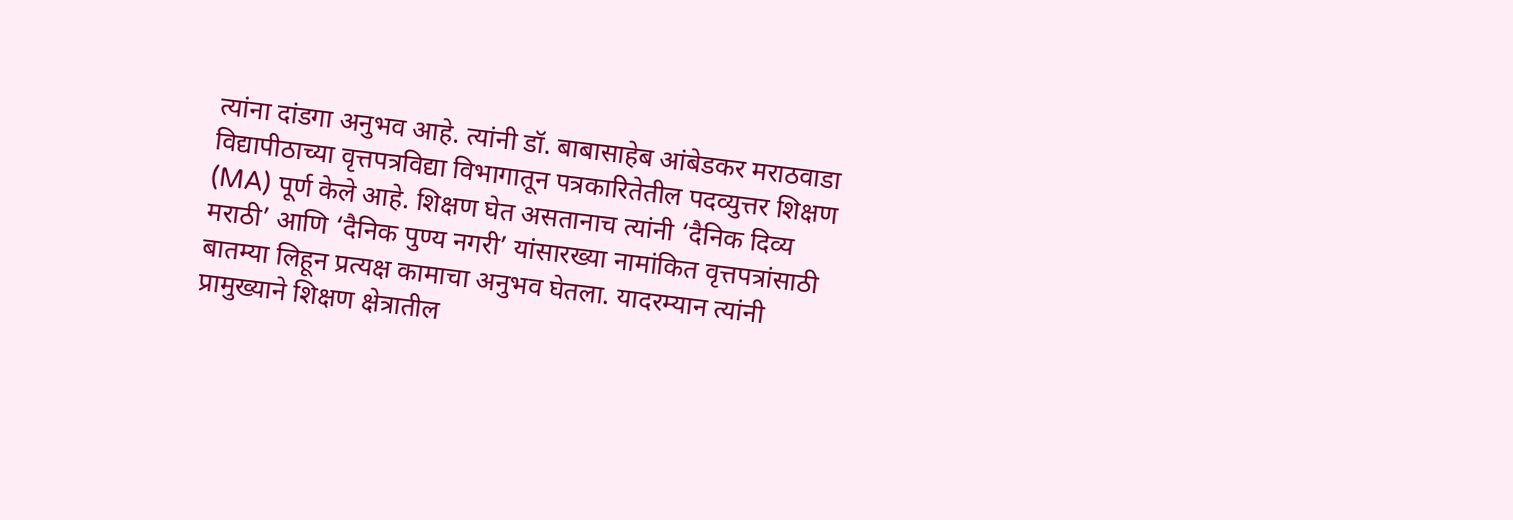त्यांना दांडगा अनुभव आहे. त्यांनी डॉ. बाबासाहेब आंबेडकर मराठवाडा विद्यापीठाच्या वृत्तपत्रविद्या विभागातून पत्रकारितेतील पदव्युत्तर शिक्षण (MA) पूर्ण केले आहे. शिक्षण घेत असतानाच त्यांनी ‘दैनिक दिव्य मराठी’ आणि ‘दैनिक पुण्य नगरी’ यांसारख्या नामांकित वृत्तपत्रांसाठी बातम्या लिहून प्रत्यक्ष कामाचा अनुभव घेतला. यादरम्यान त्यांनी प्रामुख्याने शिक्षण क्षेत्रातील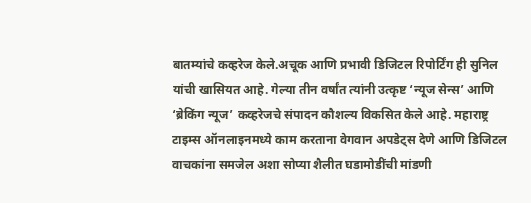बातम्यांचे कव्हरेज केले.अचूक आणि प्रभावी डिजिटल रिपोर्टिंग ही सुनिल यांची खासियत आहे. गेल्या तीन वर्षांत त्यांनी उत्कृष्ट ‘न्यूज सेन्स’ आणि ‘ब्रेकिंग न्यूज’ कव्हरेजचे संपादन कौशल्य विकसित केले आहे. महाराष्ट्र टाइम्स ऑनलाइनमध्ये काम करताना वेगवान अपडेट्स देणे आणि डिजिटल वाचकांना समजेल अशा सोप्या शैलीत घडामोडींची मांडणी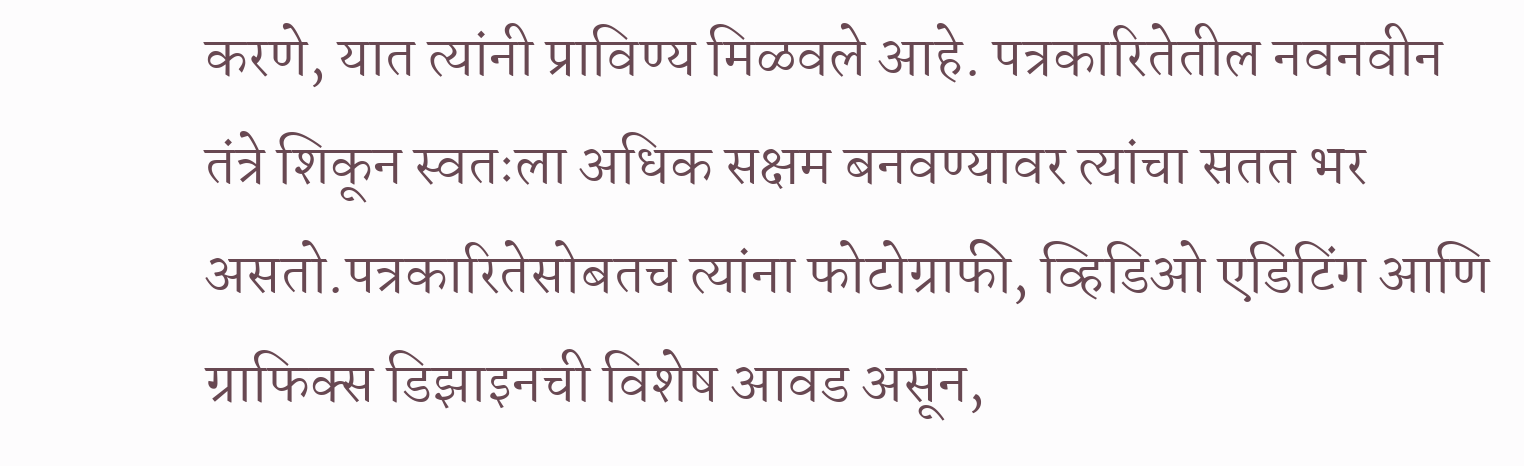करणे, यात त्यांनी प्राविण्य मिळवले आहे. पत्रकारितेतील नवनवीन तंत्रे शिकून स्वतःला अधिक सक्षम बनवण्यावर त्यांचा सतत भर असतो.पत्रकारितेसोबतच त्यांना फोटोग्राफी, व्हिडिओ एडिटिंग आणि ग्राफिक्स डिझाइनची विशेष आवड असून,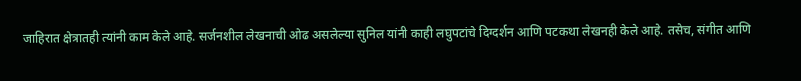जाहिरात क्षेत्रातही त्यांनी काम केले आहे. सर्जनशील लेखनाची ओढ असलेल्या सुनिल यांनी काही लघुपटांचे दिग्दर्शन आणि पटकथा लेखनही केले आहे. तसेच, संगीत आणि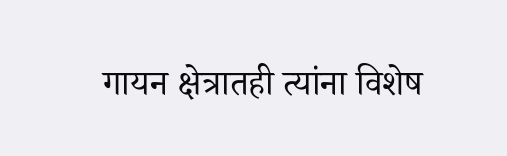गायन क्षेत्रातही त्यांना विशेष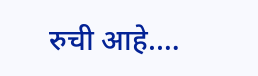रुची आहे.…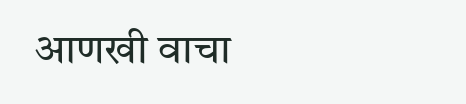आणखी वाचा